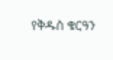የቅዱስ ቁርዓን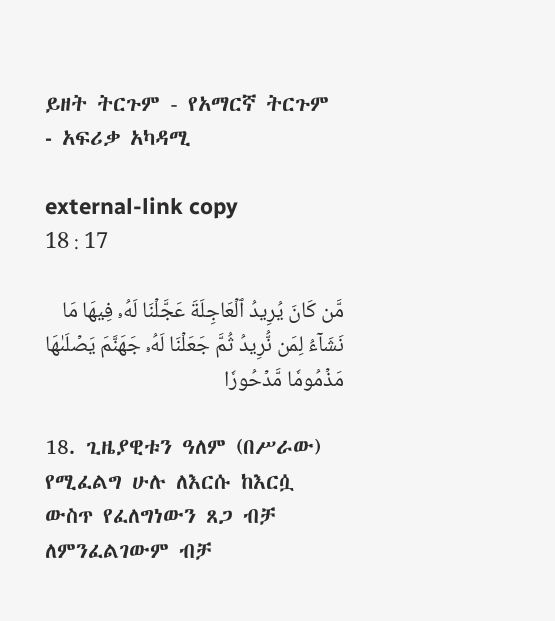ይዘት ትርጉም - የአማርኛ ትርጉም ‐ አፍሪቃ አካዳሚ

external-link copy
18 : 17

مَّن كَانَ يُرِيدُ ٱلۡعَاجِلَةَ عَجَّلۡنَا لَهُۥ فِيهَا مَا نَشَآءُ لِمَن نُّرِيدُ ثُمَّ جَعَلۡنَا لَهُۥ جَهَنَّمَ يَصۡلَىٰهَا مَذۡمُومٗا مَّدۡحُورٗا

18. ጊዜያዊቱን ዓለም (በሥራው) የሚፈልግ ሁሉ ለእርሱ ከእርሷ ውስጥ የፈለግነውን ጸጋ ብቻ ለምንፈልገውም ብቻ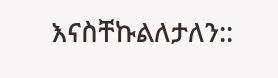እናስቸኩልለታለን::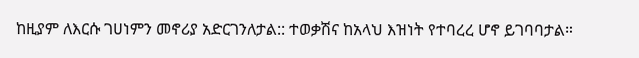ከዚያም ለእርሱ ገሀነምን መኖሪያ አድርገንለታል:: ተወቃሽና ከአላህ እዝነት የተባረረ ሆኖ ይገባባታል።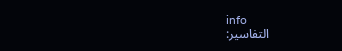info
التفاسير: